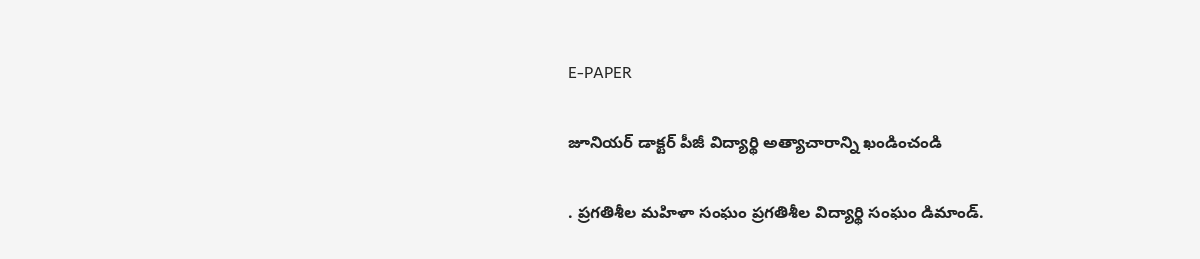E-PAPER

జూనియర్ డాక్టర్ పీజీ విద్యార్థి అత్యాచారాన్ని ఖండించండి

. ప్రగతిశీల మహిళా సంఘం ప్రగతిశీల విద్యార్థి సంఘం డిమాండ్.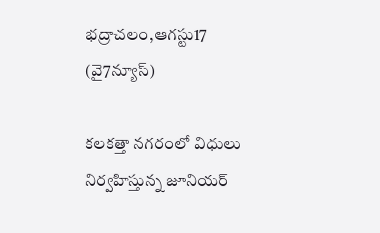భద్రాచలం,ఆగస్టు17 (వై7న్యూస్)

కలకత్తా నగరంలో విధులు నిర్వహిస్తున్న జూనియర్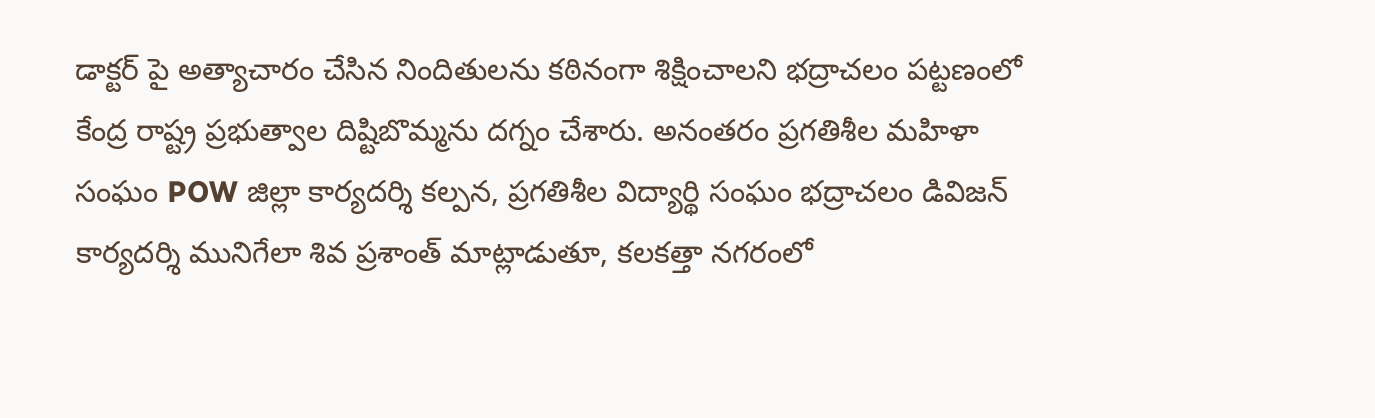డాక్టర్ పై అత్యాచారం చేసిన నిందితులను కఠినంగా శిక్షించాలని భద్రాచలం పట్టణంలో కేంద్ర రాష్ట్ర ప్రభుత్వాల దిష్టిబొమ్మను దగ్నం చేశారు. అనంతరం ప్రగతిశీల మహిళా సంఘం POW జిల్లా కార్యదర్శి కల్పన, ప్రగతిశీల విద్యార్థి సంఘం భద్రాచలం డివిజన్ కార్యదర్శి మునిగేలా శివ ప్రశాంత్ మాట్లాడుతూ, కలకత్తా నగరంలో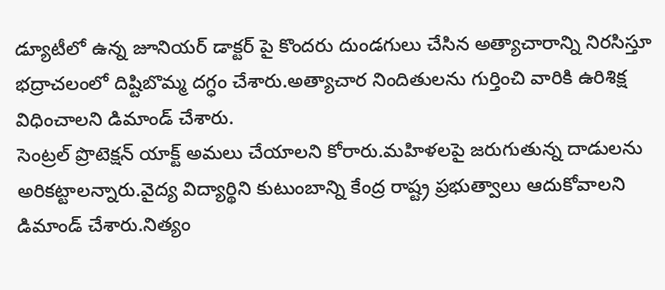డ్యూటీలో ఉన్న జూనియర్ డాక్టర్ పై కొందరు దుండగులు చేసిన అత్యాచారాన్ని నిరసిస్తూ భద్రాచలంలో దిష్టిబొమ్మ దగ్ధం చేశారు.అత్యాచార నిందితులను గుర్తించి వారికి ఉరిశిక్ష విధించాలని డిమాండ్ చేశారు.
సెంట్రల్ ప్రొటెక్షన్ యాక్ట్ అమలు చేయాలని కోరారు.మహిళలపై జరుగుతున్న దాడులను అరికట్టాలన్నారు.వైద్య విద్యార్థిని కుటుంబాన్ని కేంద్ర రాష్ట్ర ప్రభుత్వాలు ఆదుకోవాలని డిమాండ్ చేశారు.నిత్యం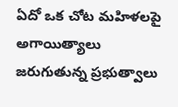ఏదో ఒక చోట మహిళలపై అగాయిత్యాలు జరుగుతున్న ప్రభుత్వాలు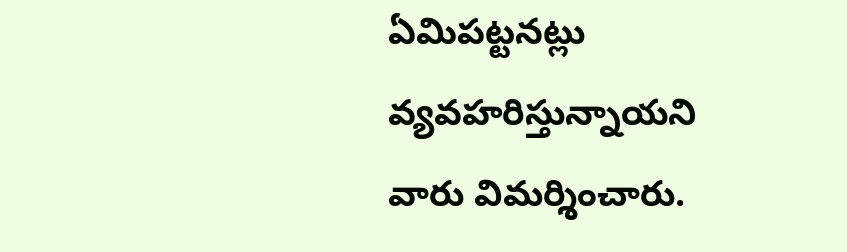ఏమిపట్టనట్లు వ్యవహరిస్తున్నాయని వారు విమర్శించారు.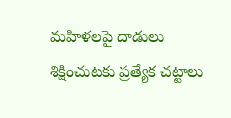మహిళలపై దాడులు శిక్షించుటకు ప్రత్యేక చట్టాలు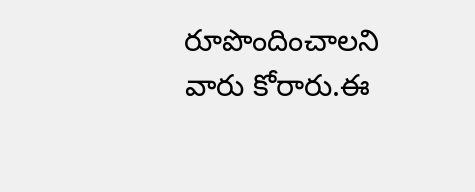రూపొందించాలని వారు కోరారు.ఈ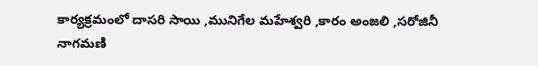కార్యక్రమంలో దాసరి సాయి ,మునిగేల మహేశ్వరి ,కారం అంజలి ,సరోజినీ నాగమణి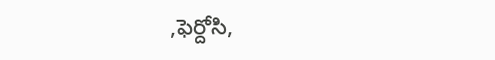,ఫెర్దోసి,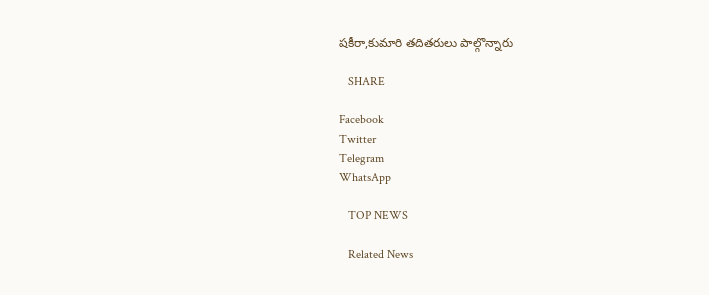షకీరా,కుమారి తదితరులు పాల్గొన్నారు

   SHARE

Facebook
Twitter
Telegram
WhatsApp

   TOP NEWS

   Related News